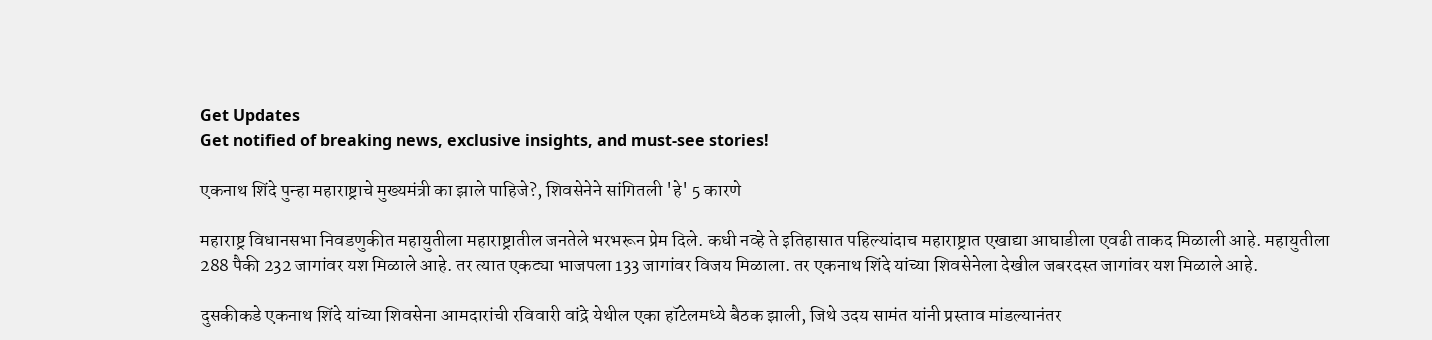Get Updates
Get notified of breaking news, exclusive insights, and must-see stories!

एकनाथ शिंदे पुन्हा महाराष्ट्राचे मुख्यमंत्री का झाले पाहिजे?, शिवसेनेने सांगितली 'हे' 5 कारणे

महाराष्ट्र विधानसभा निवडणुकीत महायुतीला महाराष्ट्रातील जनतेले भरभरून प्रेम दिले. कधी नव्हे ते इतिहासात पहिल्यांदाच महाराष्ट्रात एखाद्या आघाडीला एवढी ताकद मिळाली आहे. महायुतीला 288 पैकी 232 जागांवर यश मिळाले आहे. तर त्यात एकट्या भाजपला 133 जागांवर विजय मिळाला. तर एकनाथ शिंदे यांच्या शिवसेनेला देखील जबरदस्त जागांवर यश मिळाले आहे.

दुसकीकडे एकनाथ शिंदे यांच्या शिवसेना आमदारांची रविवारी वांद्रे येथील एका हॉटेलमध्ये बैठक झाली, जिथे उदय सामंत यांनी प्रस्ताव मांडल्यानंतर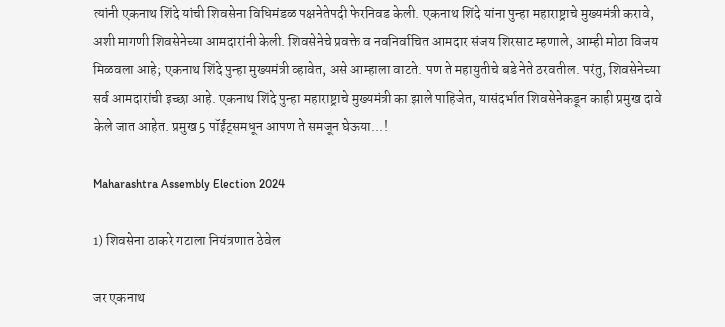त्यांनी एकनाथ शिंदे यांची शिवसेना विधिमंडळ पक्षनेतेपदी फेरनिवड केली. एकनाथ शिंदे यांना पुन्हा महाराष्ट्राचे मुख्यमंत्री करावे, अशी मागणी शिवसेनेच्या आमदारांनी केली. शिवसेनेचे प्रवक्ते व नवनिर्वाचित आमदार संजय शिरसाट म्हणाले, आम्ही मोठा विजय मिळवला आहे; एकनाथ शिंदे पुन्हा मुख्यमंत्री व्हावेत, असे आम्हाला वाटते. पण ते महायुतीचे बडे नेते ठरवतील. परंतु, शिवसेनेच्या सर्व आमदारांची इच्छा आहे. एकनाथ शिंदे पुन्हा महाराष्ट्राचे मुख्यमंत्री का झाले पाहिजेत, यासंदर्भात शिवसेनेकडून काही प्रमुख दावे केले जात आहेत. प्रमुख 5 पॉईंट्समधून आपण ते समजून घेऊया...!

Maharashtra Assembly Election 2024

1) शिवसेना ठाकरे गटाला नियंत्रणात ठेवेल

जर एकनाथ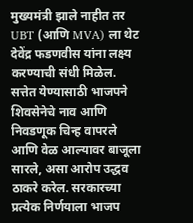मुख्यमंत्री झाले नाहीत तर UBT (आणि MVA) ला थेट देवेंद्र फडणवीस यांना लक्ष्य करण्याची संधी मिळेल. सत्तेत येण्यासाठी भाजपने शिवसेनेचे नाव आणि निवडणूक चिन्ह वापरले आणि वेळ आल्यावर बाजूला सारले, असा आरोप उद्धव ठाकरे करेल. सरकारच्या प्रत्येक निर्णयाला भाजप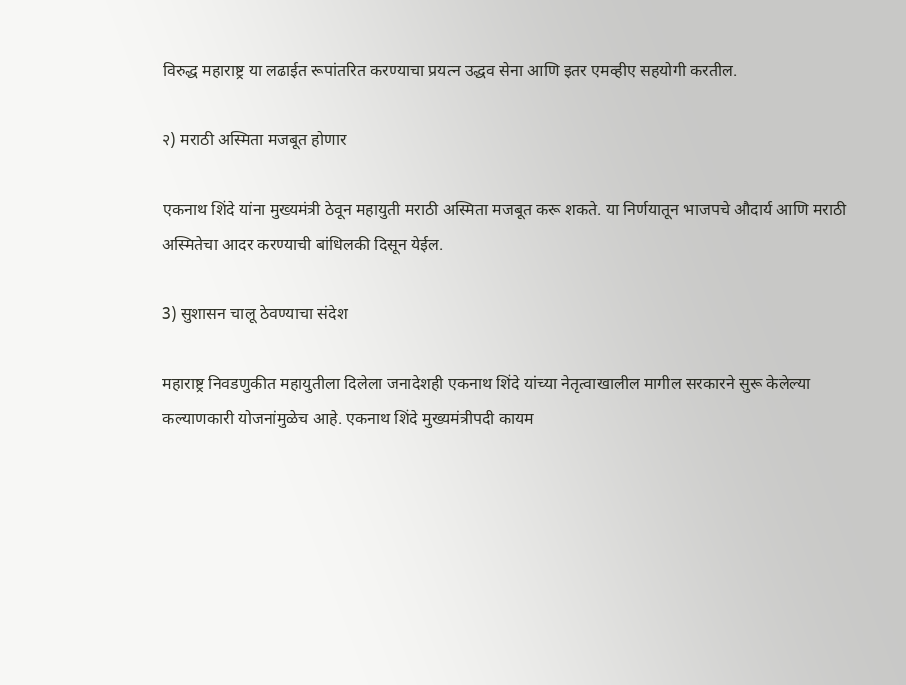विरुद्ध महाराष्ट्र या लढाईत रूपांतरित करण्याचा प्रयत्न उद्धव सेना आणि इतर एमव्हीए सहयोगी करतील.

२) मराठी अस्मिता मजबूत होणार

एकनाथ शिंदे यांना मुख्यमंत्री ठेवून महायुती मराठी अस्मिता मजबूत करू शकते. या निर्णयातून भाजपचे औदार्य आणि मराठी अस्मितेचा आदर करण्याची बांधिलकी दिसून येईल.

3) सुशासन चालू ठेवण्याचा संदेश

महाराष्ट्र निवडणुकीत महायुतीला दिलेला जनादेशही एकनाथ शिंदे यांच्या नेतृत्वाखालील मागील सरकारने सुरू केलेल्या कल्याणकारी योजनांमुळेच आहे. एकनाथ शिंदे मुख्यमंत्रीपदी कायम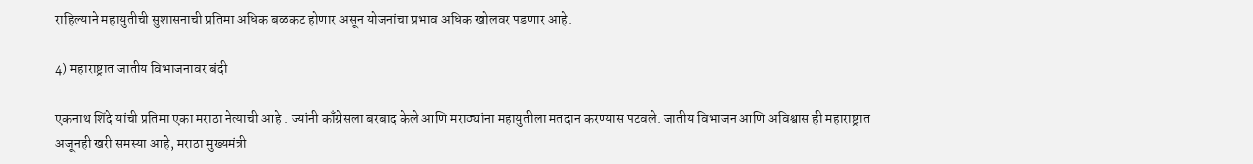राहिल्याने महायुतीची सुशासनाची प्रतिमा अधिक बळकट होणार असून योजनांचा प्रभाव अधिक खोलवर पडणार आहे.

4) महाराष्ट्रात जातीय विभाजनावर बंदी

एकनाथ शिंदे यांची प्रतिमा एका मराठा नेत्याची आहे . ज्यांनी काँग्रेसला बरबाद केले आणि मराठ्यांना महायुतीला मतदान करण्यास पटवले. जातीय विभाजन आणि अविश्वास ही महाराष्ट्रात अजूनही खरी समस्या आहे, मराठा मुख्यमंत्री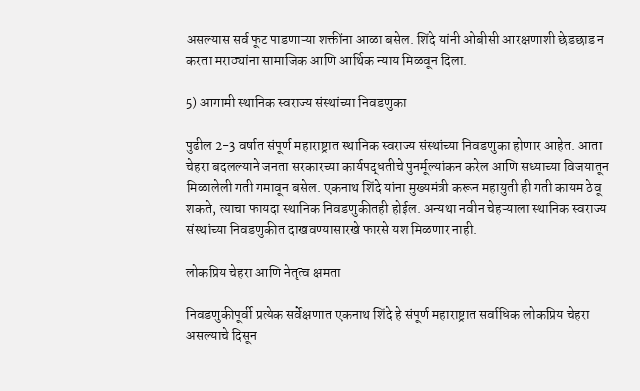असल्यास सर्व फूट पाडणाऱ्या शक्तींना आळा बसेल. शिंदे यांनी ओबीसी आरक्षणाशी छेडछाड न करता मराठ्यांना सामाजिक आणि आर्थिक न्याय मिळवून दिला.

5) आगामी स्थानिक स्वराज्य संस्थांच्या निवडणुका

पुढील 2-3 वर्षात संपूर्ण महाराष्ट्रात स्थानिक स्वराज्य संस्थांच्या निवडणुका होणार आहेत. आता चेहरा बदलल्याने जनता सरकारच्या कार्यपद्धतीचे पुनर्मूल्यांकन करेल आणि सध्याच्या विजयातून मिळालेली गती गमावून बसेल. एकनाथ शिंदे यांना मुख्यमंत्री करून महायुती ही गती कायम ठेवू शकते, त्याचा फायदा स्थानिक निवडणुकीतही होईल. अन्यथा नवीन चेहऱ्याला स्थानिक स्वराज्य संस्थांच्या निवडणुकीत दाखवण्यासारखे फारसे यश मिळणार नाही.

लोकप्रिय चेहरा आणि नेतृत्व क्षमता

निवडणुकीपूर्वी प्रत्येक सर्वेक्षणात एकनाथ शिंदे हे संपूर्ण महाराष्ट्रात सर्वाधिक लोकप्रिय चेहरा असल्याचे दिसून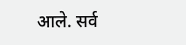आले. सर्व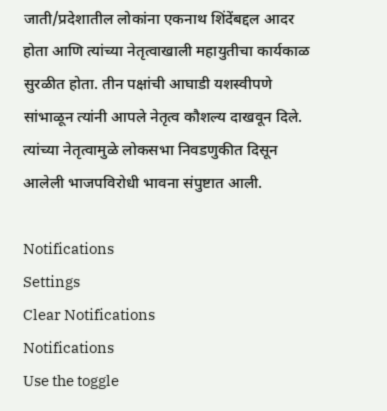जाती/प्रदेशातील लोकांना एकनाथ शिंदेंबद्दल आदर होता आणि त्यांच्या नेतृत्वाखाली महायुतीचा कार्यकाळ सुरळीत होता. तीन पक्षांची आघाडी यशस्वीपणे सांभाळून त्यांनी आपले नेतृत्व कौशल्य दाखवून दिले. त्यांच्या नेतृत्वामुळे लोकसभा निवडणुकीत दिसून आलेली भाजपविरोधी भावना संपुष्टात आली.

Notifications
Settings
Clear Notifications
Notifications
Use the toggle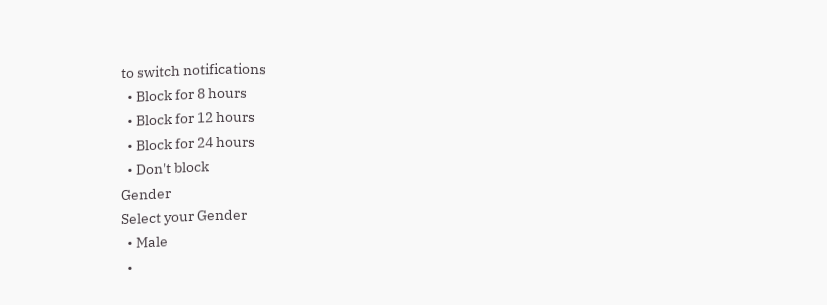to switch notifications
  • Block for 8 hours
  • Block for 12 hours
  • Block for 24 hours
  • Don't block
Gender
Select your Gender
  • Male
  •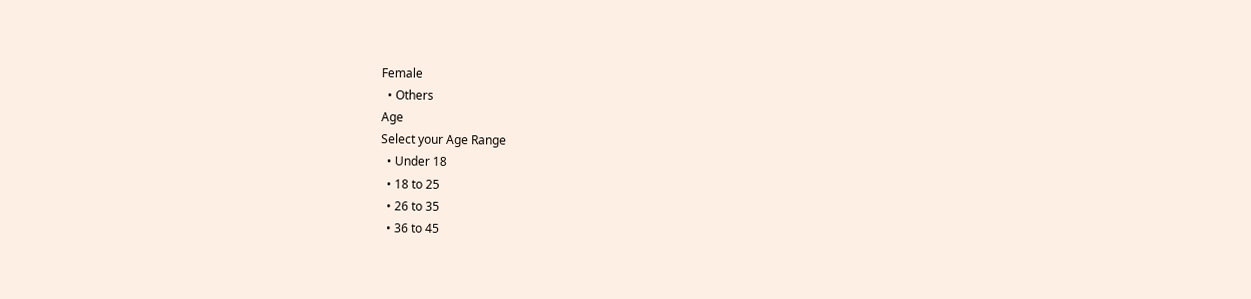Female
  • Others
Age
Select your Age Range
  • Under 18
  • 18 to 25
  • 26 to 35
  • 36 to 45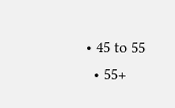• 45 to 55
  • 55+